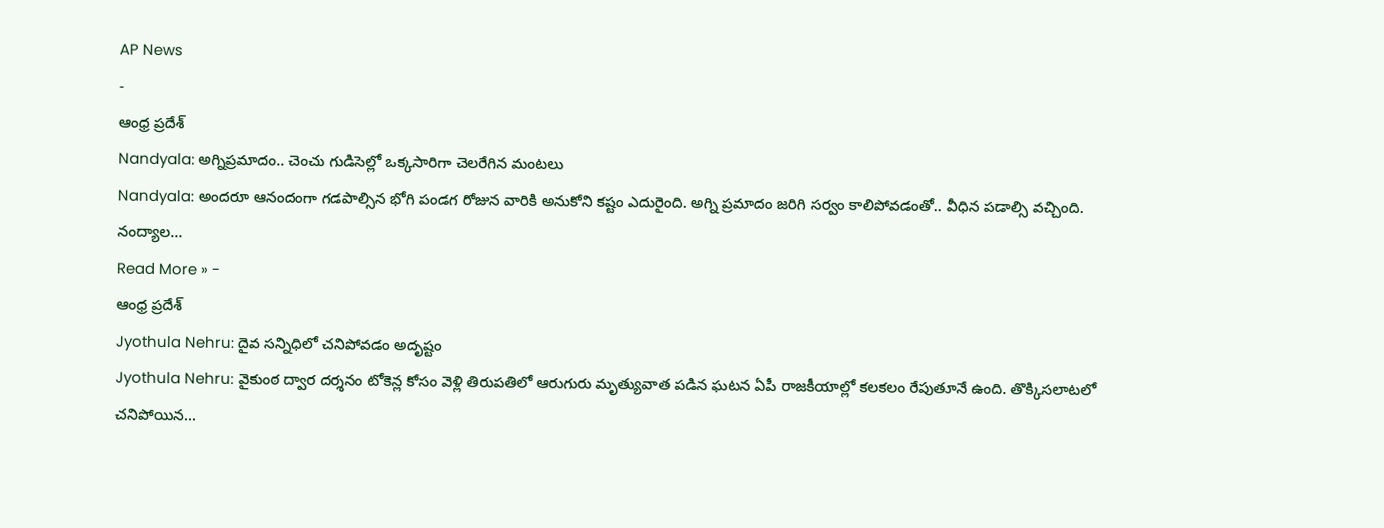AP News
-
ఆంధ్ర ప్రదేశ్
Nandyala: అగ్నిప్రమాదం.. చెంచు గుడిసెల్లో ఒక్కసారిగా చెలరేగిన మంటలు
Nandyala: అందరూ ఆనందంగా గడపాల్సిన భోగి పండగ రోజున వారికి అనుకోని కష్టం ఎదురైంది. అగ్ని ప్రమాదం జరిగి సర్వం కాలిపోవడంతో.. వీధిన పడాల్సి వచ్చింది. నంద్యాల…
Read More » -
ఆంధ్ర ప్రదేశ్
Jyothula Nehru: దైవ సన్నిధిలో చనిపోవడం అదృష్టం
Jyothula Nehru: వైకుంఠ ద్వార దర్శనం టోకెన్ల కోసం వెళ్లి తిరుపతిలో ఆరుగురు మృత్యువాత పడిన ఘటన ఏపీ రాజకీయాల్లో కలకలం రేపుతూనే ఉంది. తొక్కిసలాటలో చనిపోయిన…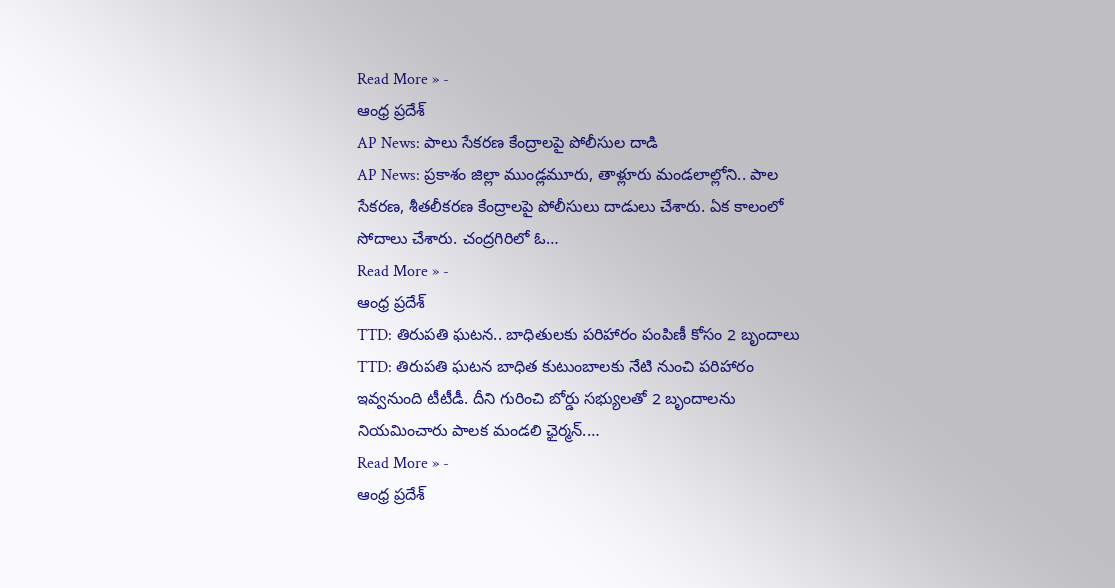Read More » -
ఆంధ్ర ప్రదేశ్
AP News: పాలు సేకరణ కేంద్రాలపై పోలీసుల దాడి
AP News: ప్రకాశం జిల్లా ముండ్లమూరు, తాళ్లూరు మండలాల్లోని.. పాల సేకరణ, శీతలీకరణ కేంద్రాలపై పోలీసులు దాడులు చేశారు. ఏక కాలంలో సోదాలు చేశారు. చంద్రగిరిలో ఓ…
Read More » -
ఆంధ్ర ప్రదేశ్
TTD: తిరుపతి ఘటన.. బాధితులకు పరిహారం పంపిణీ కోసం 2 బృందాలు
TTD: తిరుపతి ఘటన బాధిత కుటుంబాలకు నేటి నుంచి పరిహారం ఇవ్వనుంది టీటీడీ. దీని గురించి బోర్డు సభ్యులతో 2 బృందాలను నియమించారు పాలక మండలి ఛైర్మన్.…
Read More » -
ఆంధ్ర ప్రదేశ్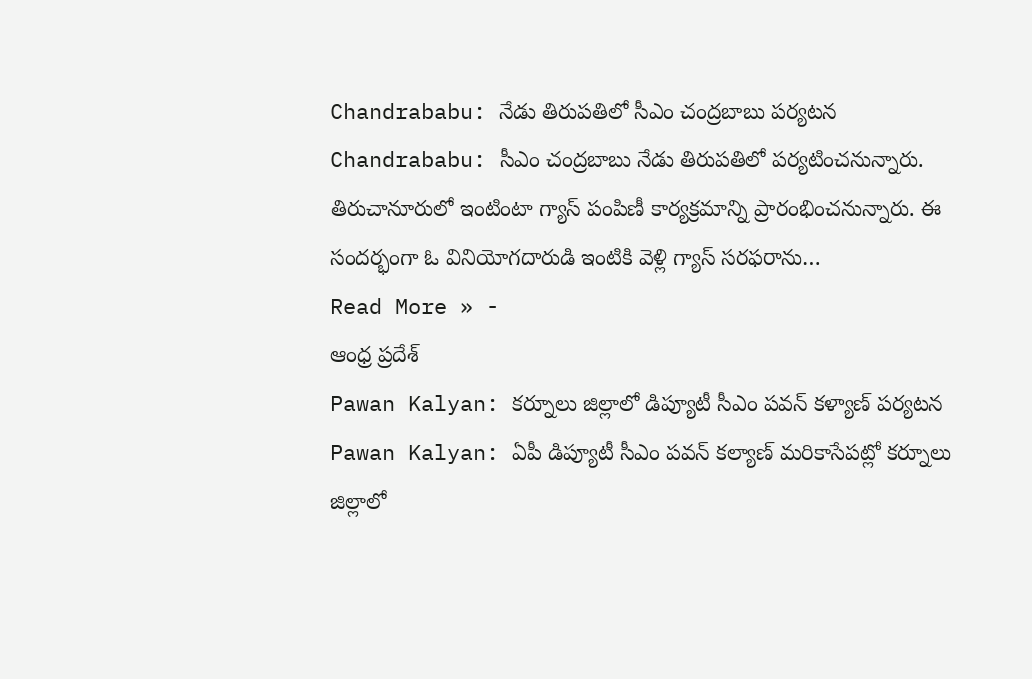Chandrababu: నేడు తిరుపతిలో సీఎం చంద్రబాబు పర్యటన
Chandrababu: సీఎం చంద్రబాబు నేడు తిరుపతిలో పర్యటించనున్నారు. తిరుచానూరులో ఇంటింటా గ్యాస్ పంపిణీ కార్యక్రమాన్ని ప్రారంభించనున్నారు. ఈ సందర్భంగా ఓ వినియోగదారుడి ఇంటికి వెళ్లి గ్యాస్ సరఫరాను…
Read More » -
ఆంధ్ర ప్రదేశ్
Pawan Kalyan: కర్నూలు జిల్లాలో డిప్యూటీ సీఎం పవన్ కళ్యాణ్ పర్యటన
Pawan Kalyan: ఏపీ డిప్యూటీ సీఎం పవన్ కల్యాణ్ మరికాసేపట్లో కర్నూలు జిల్లాలో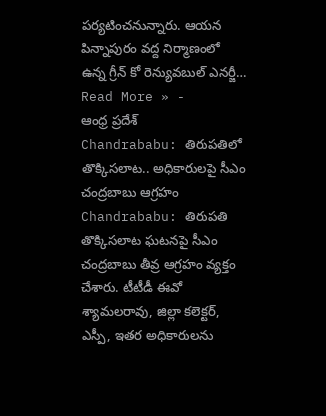పర్యటించనున్నారు. ఆయన పిన్నాపురం వద్ద నిర్మాణంలో ఉన్న గ్రీన్ కో రెన్యువబుల్ ఎనర్జీ…
Read More » -
ఆంధ్ర ప్రదేశ్
Chandrababu: తిరుపతిలో తొక్కిసలాట.. అధికారులపై సీఎం చంద్రబాబు ఆగ్రహం
Chandrababu: తిరుపతి తొక్కిసలాట ఘటనపై సీఎం చంద్రబాబు తీవ్ర ఆగ్రహం వ్యక్తం చేశారు. టీటీడీ ఈవో శ్యామలరావు, జిల్లా కలెక్టర్, ఎస్పీ, ఇతర అధికారులను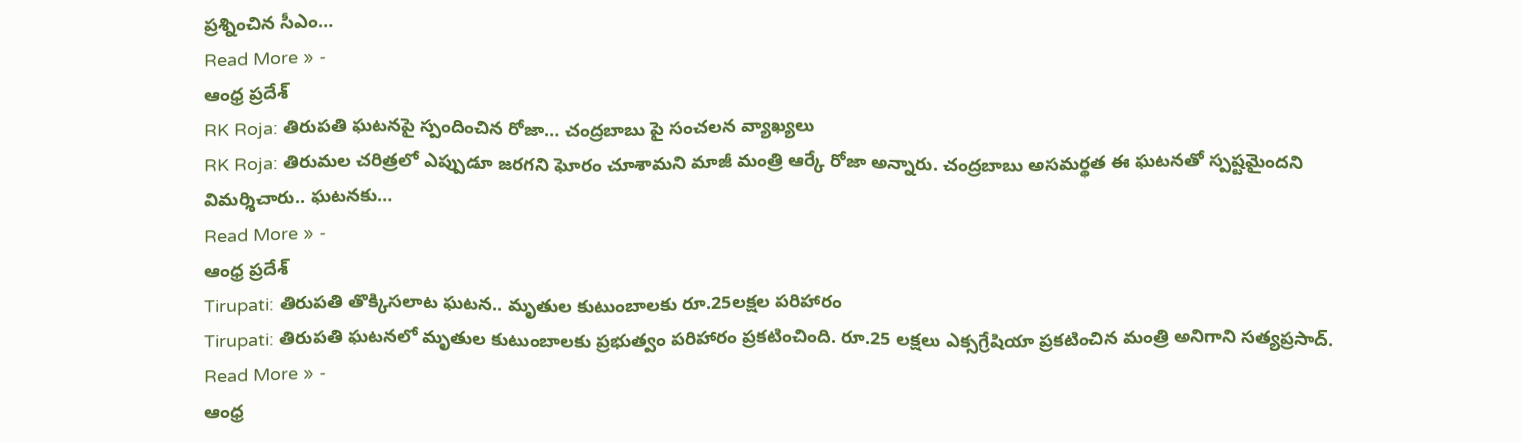ప్రశ్నించిన సీఎం…
Read More » -
ఆంధ్ర ప్రదేశ్
RK Roja: తిరుపతి ఘటనపై స్పందించిన రోజా… చంద్రబాబు పై సంచలన వ్యాఖ్యలు
RK Roja: తిరుమల చరిత్రలో ఎప్పుడూ జరగని ఘోరం చూశామని మాజీ మంత్రి ఆర్కే రోజా అన్నారు. చంద్రబాబు అసమర్థత ఈ ఘటనతో స్పష్టమైందని విమర్శిచారు.. ఘటనకు…
Read More » -
ఆంధ్ర ప్రదేశ్
Tirupati: తిరుపతి తొక్కిసలాట ఘటన.. మృతుల కుటుంబాలకు రూ.25లక్షల పరిహారం
Tirupati: తిరుపతి ఘటనలో మృతుల కుటుంబాలకు ప్రభుత్వం పరిహారం ప్రకటించింది. రూ.25 లక్షలు ఎక్సగ్రేషియా ప్రకటించిన మంత్రి అనిగాని సత్యప్రసాద్.
Read More » -
ఆంధ్ర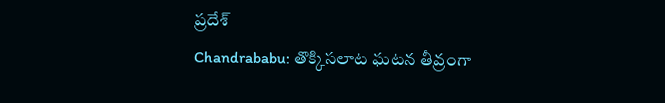ప్రదేశ్
Chandrababu: తొక్కిసలాట ఘటన తీవ్రంగా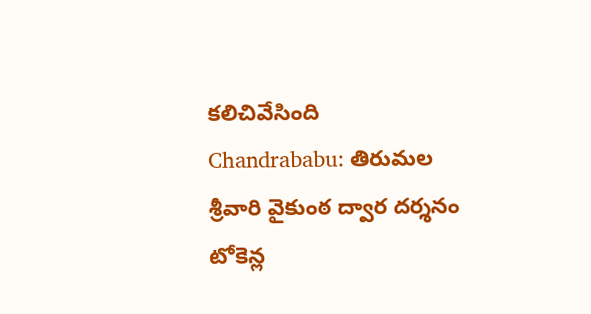కలిచివేసింది
Chandrababu: తిరుమల శ్రీవారి వైకుంఠ ద్వార దర్శనం టోకెన్ల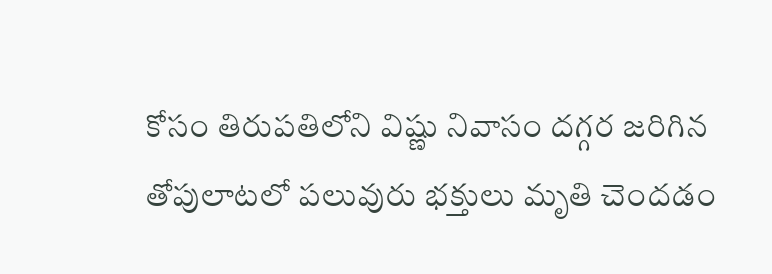కోసం తిరుపతిలోని విష్ణు నివాసం దగ్గర జరిగిన తోపులాటలో పలువురు భక్తులు మృతి చెందడం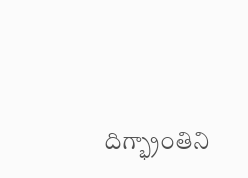దిగ్భ్రాంతిని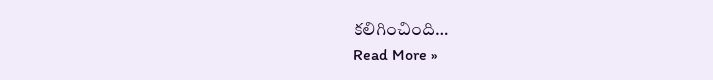కలిగించింది…
Read More »